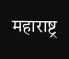महाराष्ट्र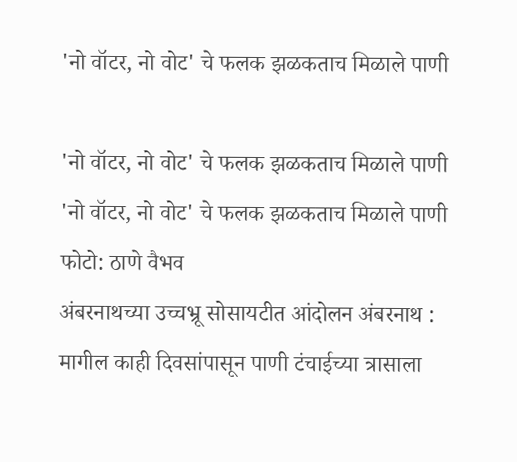'नो वॉटर, नो वोट' चे फलक झळकताच मिळाले पाणी

'नो वॉटर, नो वोट' चे फलक झळकताच मिळाले पाणी
'नो वॉटर, नो वोट' चे फलक झळकताच मिळाले पाणी फोटो: ठाणे वैभव
अंबरनाथच्या उच्चभ्रू सोसायटीत आंदोलन अंबरनाथ : मागील काही दिवसांपासून पाणी टंचाईच्या त्रासाला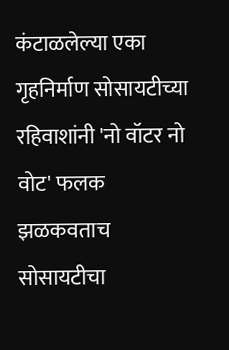कंटाळलेल्या एका गृहनिर्माण सोसायटीच्या रहिवाशांनी 'नो वॉटर नो वोट' फलक झळकवताच सोसायटीचा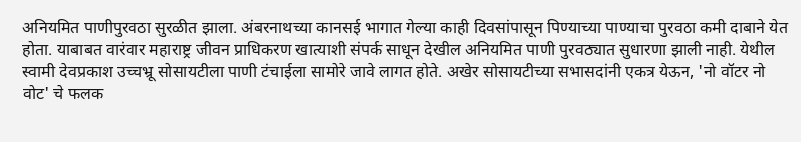अनियमित पाणीपुरवठा सुरळीत झाला. अंबरनाथच्या कानसई भागात गेल्या काही दिवसांपासून पिण्याच्या पाण्याचा पुरवठा कमी दाबाने येत होता. याबाबत वारंवार महाराष्ट्र जीवन प्राधिकरण खात्याशी संपर्क साधून देखील अनियमित पाणी पुरवठ्यात सुधारणा झाली नाही. येथील स्वामी देवप्रकाश उच्चभ्रू सोसायटीला पाणी टंचाईला सामोरे जावे लागत होते. अखेर सोसायटीच्या सभासदांनी एकत्र येऊन, 'नो वॉटर नो वोट' चे फलक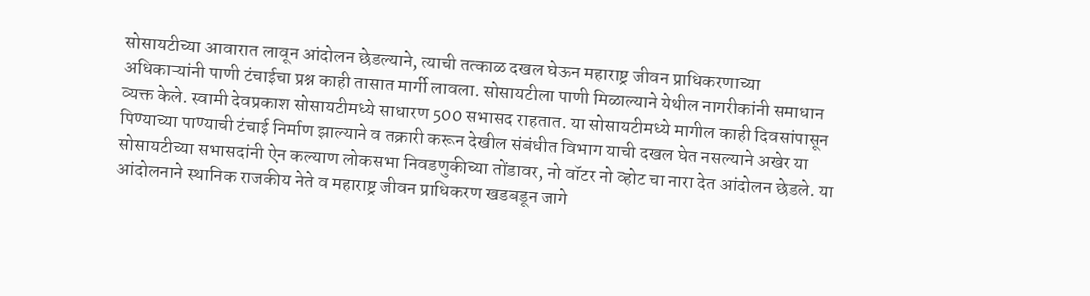सोसायटीच्या आवारात लावून आंदोलन छेडल्याने, त्याची तत्काळ दखल घेऊन महाराष्ट्र जीवन प्राधिकरणाच्या अधिकाऱ्यांनी पाणी टंचाईचा प्रश्न काही तासात मार्गी लावला. सोसायटीला पाणी मिळाल्याने येथील नागरीकांनी समाधान व्यक्त केले. स्वामी देवप्रकाश सोसायटीमध्ये साधारण 500 सभासद राहतात. या सोसायटीमध्ये मागील काही दिवसांपासून पिण्याच्या पाण्याची टंचाई निर्माण झाल्याने व तक्रारी करून देखील संबंधीत विभाग याची दखल घेत नसल्याने अखेर या सोसायटीच्या सभासदांनी ऐन कल्याण लोकसभा निवडणुकीच्या तोंडावर, नो वॉटर नो व्होट चा नारा देत आंदोलन छेडले. या आंदोलनाने स्थानिक राजकीय नेते व महाराष्ट्र जीवन प्राधिकरण खडबडून जागे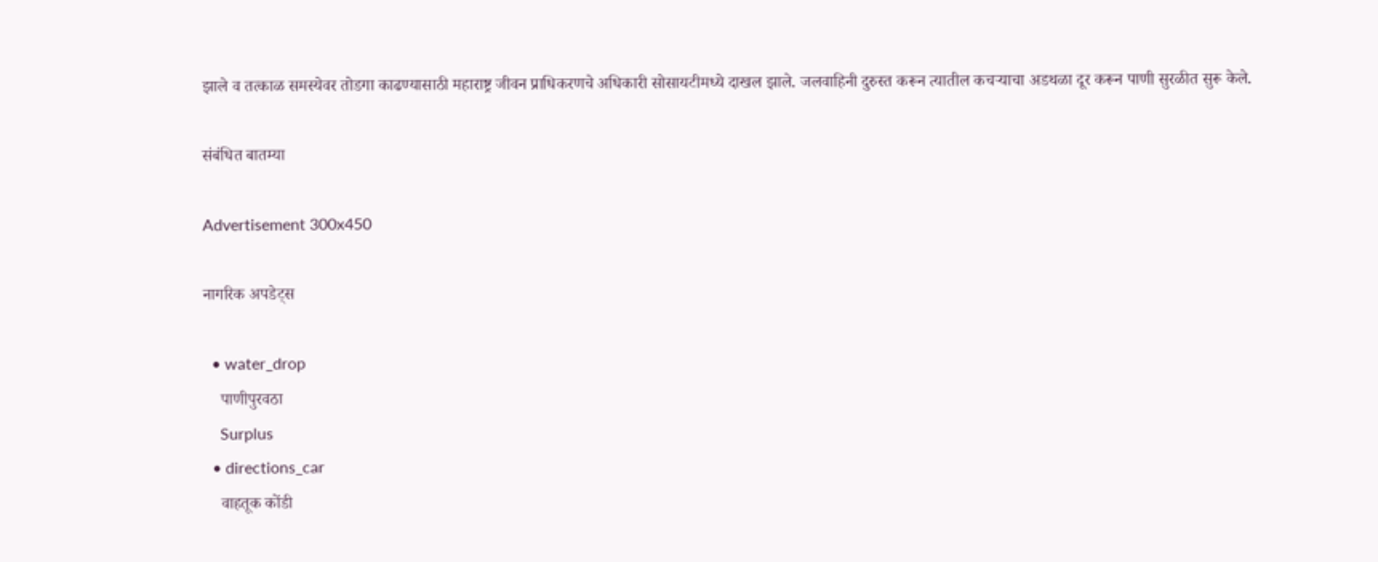झाले व तत्काळ समस्येवर तोडगा काढण्यासाठी महाराष्ट्र जीवन प्राधिकरणचे अधिकारी सोसायटीमध्ये दाखल झाले. जलवाहिनी दुरुस्त करून त्यातील कचऱ्याचा अडथळा दूर करून पाणी सुरळीत सुरू केले.

संबंधित बातम्या

Advertisement 300x450

नागरिक अपडेट्स

  • water_drop
    पाणीपुरवठा
    Surplus
  • directions_car
    वाहतूक कोंडी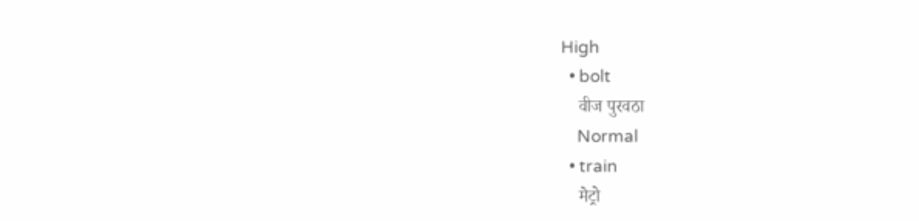High
  • bolt
    वीज पुरवठा
    Normal
  • train
    मेट्रो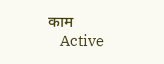काम
    Active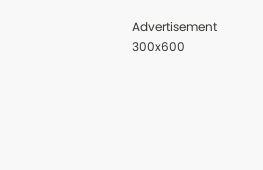Advertisement 300x600